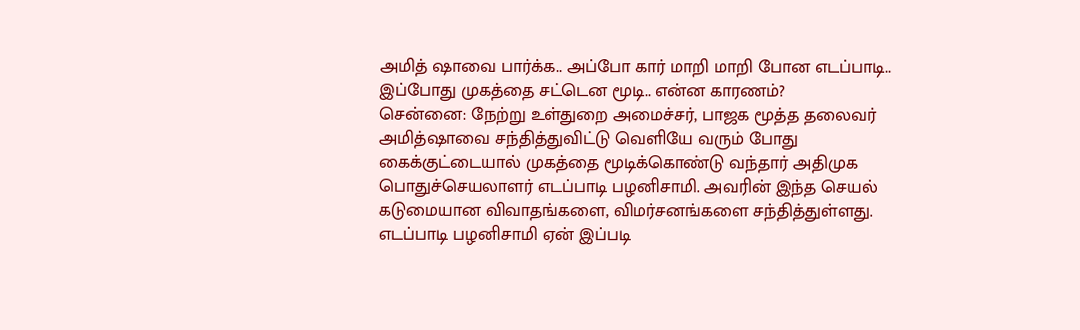அமித் ஷாவை பார்க்க.. அப்போ கார் மாறி மாறி போன எடப்பாடி.. இப்போது முகத்தை சட்டென மூடி.. என்ன காரணம்?
சென்னை: நேற்று உள்துறை அமைச்சர், பாஜக மூத்த தலைவர் அமித்ஷாவை சந்தித்துவிட்டு வெளியே வரும் போது கைக்குட்டையால் முகத்தை மூடிக்கொண்டு வந்தார் அதிமுக பொதுச்செயலாளர் எடப்பாடி பழனிசாமி. அவரின் இந்த செயல் கடுமையான விவாதங்களை, விமர்சனங்களை சந்தித்துள்ளது. எடப்பாடி பழனிசாமி ஏன் இப்படி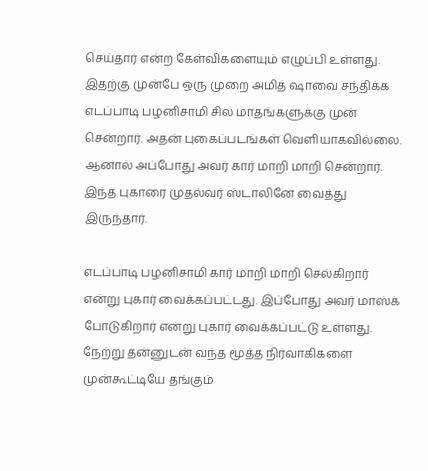செய்தார் என்ற கேள்விகளையும் எழுப்பி உள்ளது.
இதற்கு முன்பே ஒரு முறை அமித் ஷாவை சந்திக்க எடப்பாடி பழனிசாமி சில மாதங்களுக்கு முன் சென்றார். அதன் புகைப்படங்கள் வெளியாகவில்லை. ஆனால் அப்போது அவர் கார் மாறி மாறி சென்றார். இந்த புகாரை முதல்வர் ஸ்டாலினே வைத்து இருந்தார்.

எடப்பாடி பழனிசாமி கார் மாறி மாறி செல்கிறார் என்று புகார் வைக்கப்பட்டது. இப்போது அவர் மாஸ்க் போடுகிறார் என்று புகார் வைக்கப்பட்டு உள்ளது.
நேற்று தன்னுடன் வந்த மூத்த நிர்வாகிகளை முன்கூட்டியே தங்கும்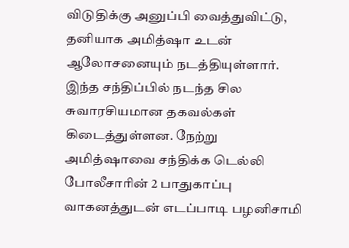விடுதிக்கு அனுப்பி வைத்துவிட்டு, தனியாக அமித்ஷா உடன் ஆலோசனையும் நடத்தியுள்ளார். இந்த சந்திப்பில் நடந்த சில சுவாரசியமான தகவல்கள் கிடைத்துள்ளன. நேற்று அமித்ஷாவை சந்திக்க டெல்லி போலீசாரின் 2 பாதுகாப்பு வாகனத்துடன் எடப்பாடி பழனிசாமி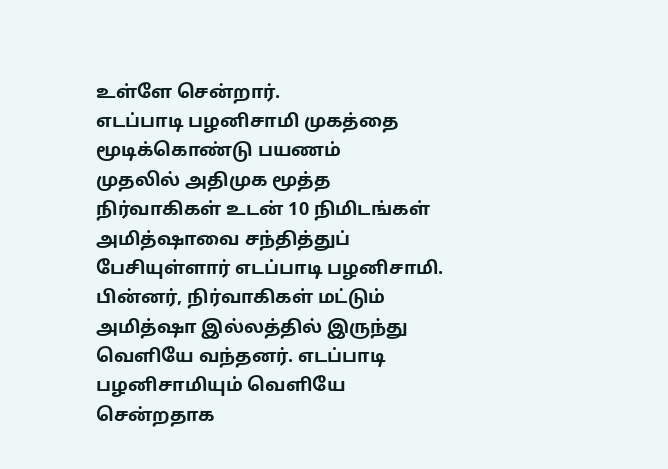உள்ளே சென்றார்.
எடப்பாடி பழனிசாமி முகத்தை மூடிக்கொண்டு பயணம்
முதலில் அதிமுக மூத்த நிர்வாகிகள் உடன் 10 நிமிடங்கள் அமித்ஷாவை சந்தித்துப் பேசியுள்ளார் எடப்பாடி பழனிசாமி. பின்னர், நிர்வாகிகள் மட்டும் அமித்ஷா இல்லத்தில் இருந்து வெளியே வந்தனர். எடப்பாடி பழனிசாமியும் வெளியே சென்றதாக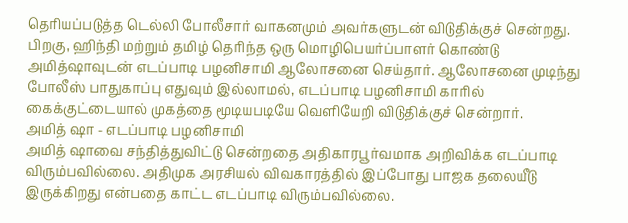தெரியப்படுத்த டெல்லி போலீசார் வாகனமும் அவர்களுடன் விடுதிக்குச் சென்றது.
பிறகு, ஹிந்தி மற்றும் தமிழ் தெரிந்த ஒரு மொழிபெயர்ப்பாளர் கொண்டு அமித்ஷாவுடன் எடப்பாடி பழனிசாமி ஆலோசனை செய்தார். ஆலோசனை முடிந்து போலீஸ் பாதுகாப்பு எதுவும் இல்லாமல், எடப்பாடி பழனிசாமி காரில் கைக்குட்டையால் முகத்தை மூடியபடியே வெளியேறி விடுதிக்குச் சென்றார்.
அமித் ஷா - எடப்பாடி பழனிசாமி
அமித் ஷாவை சந்தித்துவிட்டு சென்றதை அதிகாரபூர்வமாக அறிவிக்க எடப்பாடி விரும்பவில்லை. அதிமுக அரசியல் விவகாரத்தில் இப்போது பாஜக தலையீடு இருக்கிறது என்பதை காட்ட எடப்பாடி விரும்பவில்லை.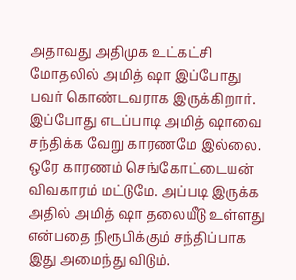அதாவது அதிமுக உட்கட்சி மோதலில் அமித் ஷா இப்போது பவர் கொண்டவராக இருக்கிறார். இப்போது எடப்பாடி அமித் ஷாவை சந்திக்க வேறு காரணமே இல்லை. ஒரே காரணம் செங்கோட்டையன் விவகாரம் மட்டுமே. அப்படி இருக்க அதில் அமித் ஷா தலையீடு உள்ளது என்பதை நிரூபிக்கும் சந்திப்பாக இது அமைந்து விடும்.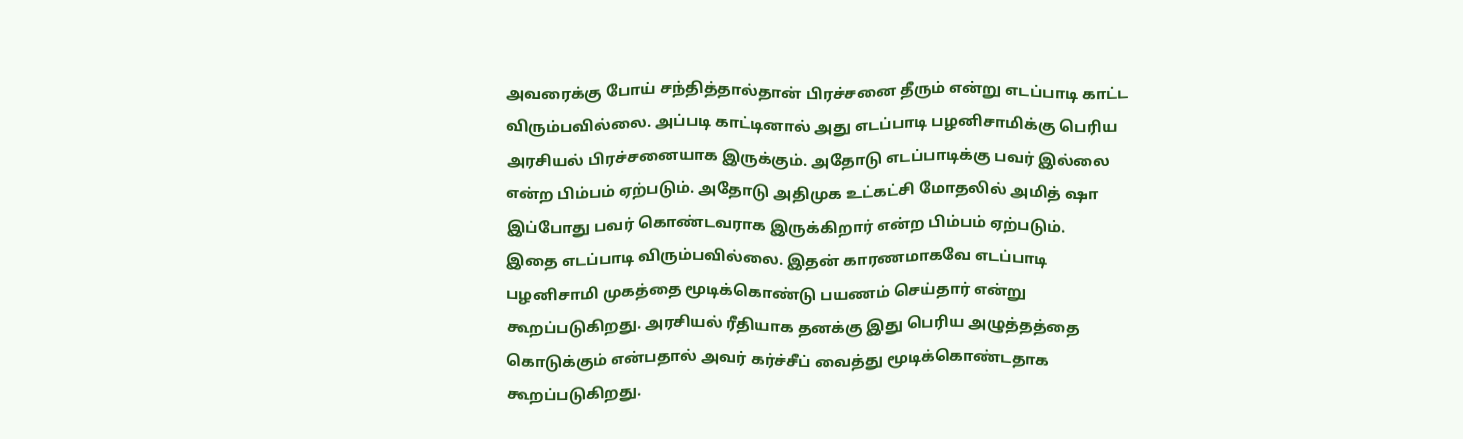அவரைக்கு போய் சந்தித்தால்தான் பிரச்சனை தீரும் என்று எடப்பாடி காட்ட விரும்பவில்லை. அப்படி காட்டினால் அது எடப்பாடி பழனிசாமிக்கு பெரிய அரசியல் பிரச்சனையாக இருக்கும். அதோடு எடப்பாடிக்கு பவர் இல்லை என்ற பிம்பம் ஏற்படும். அதோடு அதிமுக உட்கட்சி மோதலில் அமித் ஷா இப்போது பவர் கொண்டவராக இருக்கிறார் என்ற பிம்பம் ஏற்படும்.
இதை எடப்பாடி விரும்பவில்லை. இதன் காரணமாகவே எடப்பாடி பழனிசாமி முகத்தை மூடிக்கொண்டு பயணம் செய்தார் என்று கூறப்படுகிறது. அரசியல் ரீதியாக தனக்கு இது பெரிய அழுத்தத்தை கொடுக்கும் என்பதால் அவர் கர்ச்சீப் வைத்து மூடிக்கொண்டதாக கூறப்படுகிறது.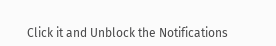Click it and Unblock the Notifications